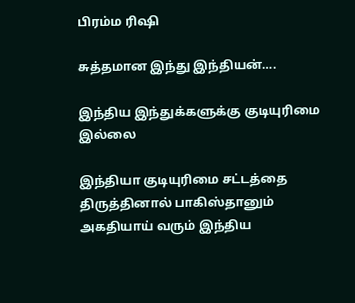பிரம்ம ரிஷி

சுத்தமான இந்து இந்தியன்….

இந்திய இந்துக்களுக்கு குடியுரிமை இல்லை

இந்தியா குடியுரிமை சட்டத்தை திருத்தினால் பாகிஸ்தானும் அகதியாய் வரும் இந்திய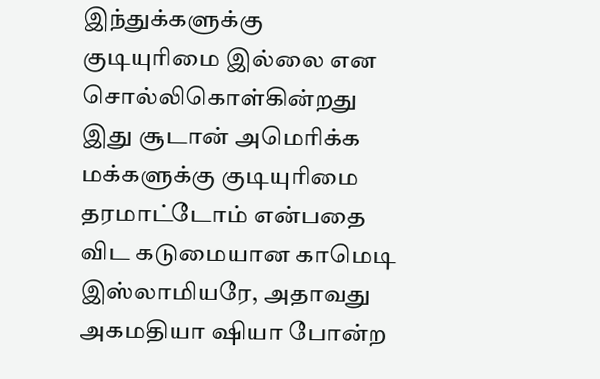இந்துக்களுக்கு குடியுரிமை இல்லை என சொல்லிகொள்கின்றது இது சூடான் அமெரிக்க மக்களுக்கு குடியுரிமை தரமாட்டோம் என்பதை விட கடுமையான காமெடி இஸ்லாமியரே, அதாவது அகமதியா ஷியா போன்ற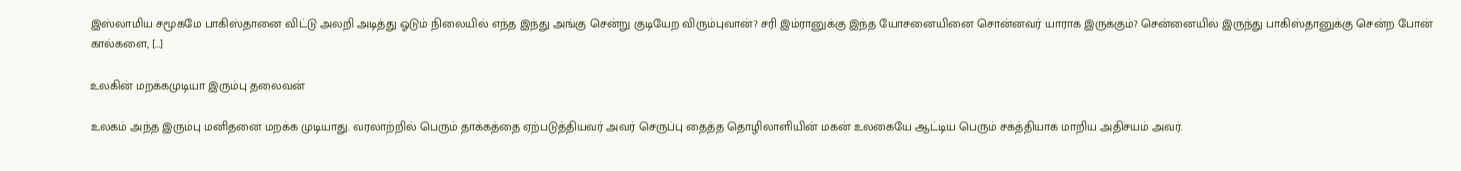இஸ்லாமிய சமூகமே பாகிஸ்தானை விட்டு அலறி அடித்து ஓடும் நிலையில் எந்த இந்து அங்கு சென்று குடியேற விரும்புவான்? சரி இம்ரானுக்கு இந்த யோசனையினை சொன்னவர் யாராக இருக்கும்? சென்னையில் இருந்து பாகிஸ்தானுக்கு சென்ற‌ போன் கால்களை, […]

உலகின் மறக்கமுடியா இரும்பு தலைவன்

உலகம் அந்த இரும்பு மனிதனை மறக்க முடியாது. வரலாற்றில் பெரும் தாக்கத்தை ஏற்படுத்தியவர் அவர் செருப்பு தைத்த தொழிலாளியின் மகன் உலகையே ஆட்டிய பெரும் சக்த்தியாக மாறிய அதிசயம் அவர்.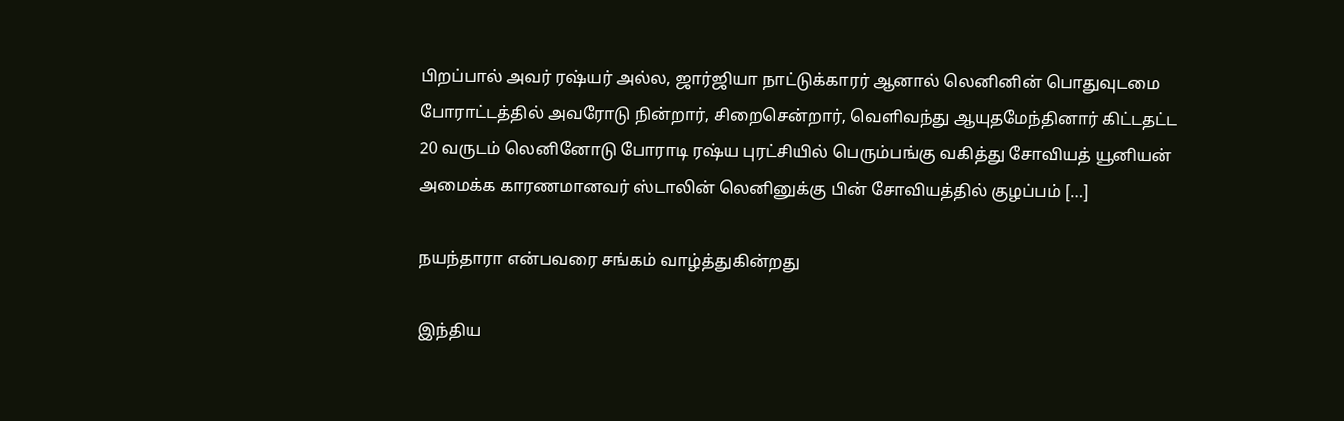பிறப்பால் அவர் ரஷ்யர் அல்ல, ஜார்ஜியா நாட்டுக்காரர் ஆனால் லெனினின் பொதுவுடமை போராட்டத்தில் அவரோடு நின்றார், சிறைசென்றார், வெளிவந்து ஆயுதமேந்தினார் கிட்டதட்ட 20 வருடம் லெனினோடு போராடி ரஷ்ய புரட்சியில் பெரும்பங்கு வகித்து சோவியத் யூனியன் அமைக்க காரணமானவர் ஸ்டாலின் லெனினுக்கு பின் சோவியத்தில் குழப்பம் […]

நயந்தாரா என்பவரை சங்கம் வாழ்த்துகின்றது

இந்திய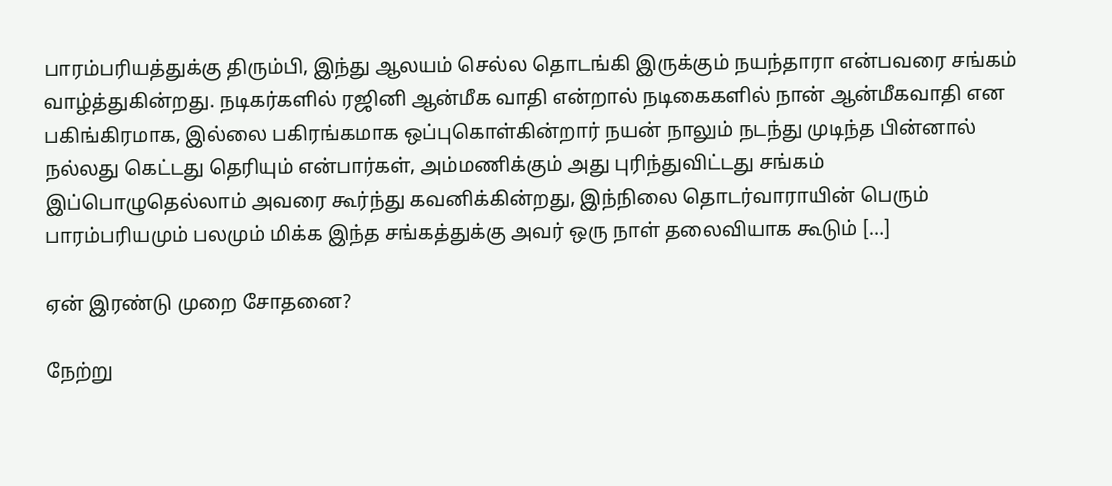பாரம்பரியத்துக்கு திரும்பி, இந்து ஆலயம் செல்ல தொடங்கி இருக்கும் நயந்தாரா என்பவரை சங்கம் வாழ்த்துகின்றது. நடிகர்களில் ரஜினி ஆன்மீக வாதி என்றால் நடிகைகளில் நான் ஆன்மீகவாதி என பகிங்கிரமாக, இல்லை பகிரங்கமாக ஒப்புகொள்கின்றார் நயன் நாலும் நடந்து முடிந்த பின்னால் நல்லது கெட்டது தெரியும் என்பார்கள், அம்மணிக்கும் அது புரிந்துவிட்டது சங்கம் இப்பொழுதெல்லாம் அவரை கூர்ந்து கவனிக்கின்றது, இந்நிலை தொடர்வாராயின் பெரும் பாரம்பரியமும் பலமும் மிக்க இந்த சங்கத்துக்கு அவர் ஒரு நாள் தலைவியாக கூடும் […]

ஏன் இரண்டு முறை சோதனை?

நேற்று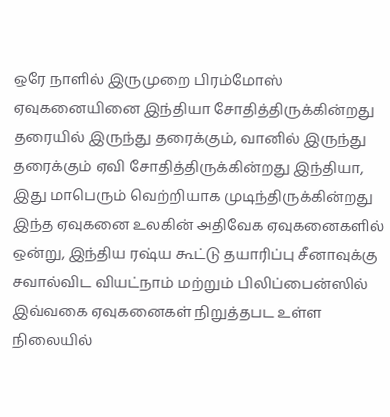ஒரே நாளில் இருமுறை பிரம்மோஸ் ஏவுகனையினை இந்தியா சோதித்திருக்கின்றது தரையில் இருந்து தரைக்கும், வானில் இருந்து தரைக்கும் ஏவி சோதித்திருக்கின்றது இந்தியா, இது மாபெரும் வெற்றியாக முடிந்திருக்கின்றது இந்த ஏவுகனை உலகின் அதிவேக ஏவுகனைகளில் ஒன்று, இந்திய ரஷ்ய கூட்டு தயாரிப்பு சீனாவுக்கு சவால்விட வியட்நாம் மற்றும் பிலிப்பைன்ஸில் இவ்வகை ஏவுகனைகள் நிறுத்தபட உள்ள நிலையில்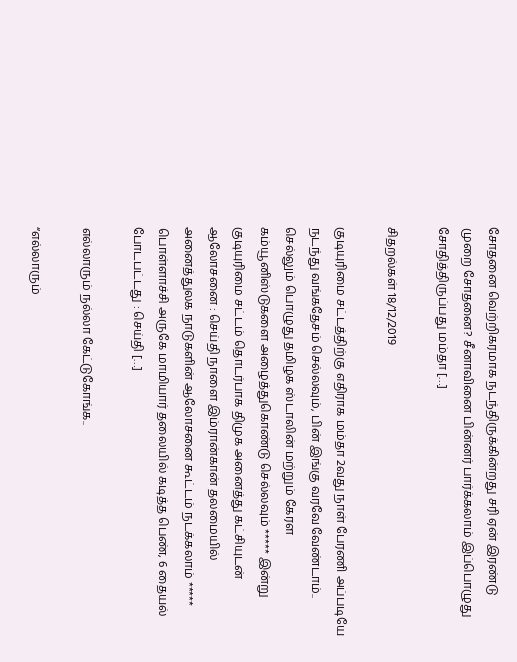சோதனை வெற்றிகரமாக நடந்திருக்கின்றது சரி ஏன் இரண்டு முறை சோதனை? சீனாவினை பின்னர் பார்க்கலாம் இப்பொழுது சோதித்திருப்பது மம்தா […]

சிதறல்கள் 18/12/2019

குடியுரிமை சட்டத்திற்கு எதிராக மம்தா 2வது நாள் பேரணி அப்படியே நடந்து வங்கதேசம் செல்லவும், பின் இங்கு வரவே வேண்டாம்.. செல்லும் பொழுது தமிழக ஸ்டாலின் மற்றும் கேரள கம்யூனிஸ்டுகளை அழைத்துகொண்டு செல்லவும் ***** இன்று குடியுரிமை சட்டம் தொடர்பாக திமுக அனைத்து கட்சியுடன் ஆலோசனை : செய்தி நாளை இம்ரான்கான் தலமையில் அனைத்துலக நாடுகளின் ஆலோசனை கூட்டம் நடக்கலாம் ***** பொள்ளாச்சி அருகே மாமியார் தலையில் கடித்த பெண், 6 தையல் போடபட்டது : செய்தி […]

எல்லாரும் நல்லா கேட்டுகோங்க..

“எல்லாரும்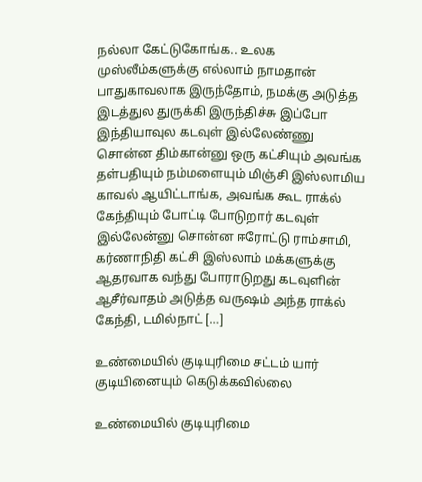நல்லா கேட்டுகோங்க.. உலக முஸ்லீம்களுக்கு எல்லாம் நாமதான் பாதுகாவலாக இருந்தோம், நமக்கு அடுத்த இடத்துல துருக்கி இருந்திச்சு இப்போ இந்தியாவுல கடவுள் இல்லேண்ணு சொன்ன திம்கான்னு ஒரு கட்சியும் அவங்க தள்பதியும் நம்மளையும் மிஞ்சி இஸ்லாமிய காவல் ஆயிட்டாங்க, அவங்க கூட ராக்ல் கேந்தியும் போட்டி போடுறார் கடவுள் இல்லேன்னு சொன்ன ஈரோட்டு ராம்சாமி, கர்ணாநிதி கட்சி இஸ்லாம் மக்களுக்கு ஆதரவாக வந்து போராடுறது கடவுளின் ஆசீர்வாதம் அடுத்த வருஷம் அந்த ராக்ல் கேந்தி, டமில்நாட் […]

உண்மையில் குடியுரிமை சட்டம் யார் குடியினையும் கெடுக்கவில்லை

உண்மையில் குடியுரிமை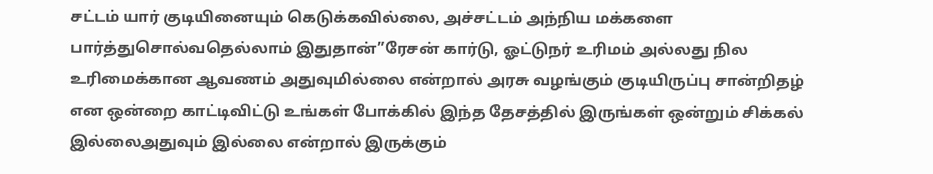சட்டம் யார் குடியினையும் கெடுக்கவில்லை, அச்சட்டம் அந்நிய மக்களை பார்த்துசொல்வதெல்லாம் இதுதான்”ரேசன் கார்டு, ஓட்டுநர் உரிமம் அல்லது நில உரிமைக்கான ஆவணம் அதுவுமில்லை என்றால் அரசு வழங்கும் குடியிருப்பு சான்றிதழ் என ஒன்றை காட்டிவிட்டு உங்கள் போக்கில் இந்த தேசத்தில் இருங்கள் ஒன்றும் சிக்கல் இல்லைஅதுவும் இல்லை என்றால் இருக்கும்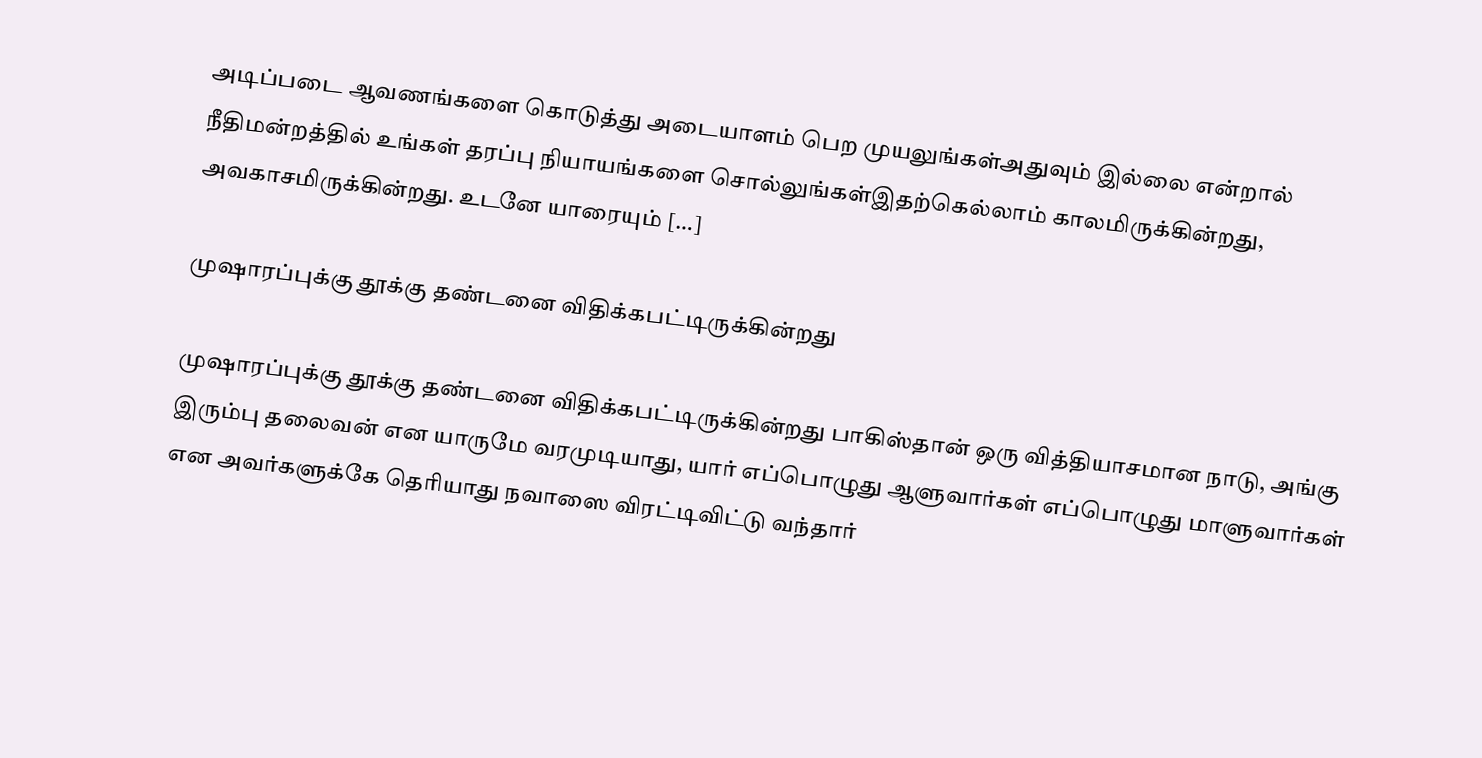அடிப்படை ஆவணங்களை கொடுத்து அடையாளம் பெற முயலுங்கள்அதுவும் இல்லை என்றால் நீதிமன்றத்தில் உங்கள் தரப்பு நியாயங்களை சொல்லுங்கள்இதற்கெல்லாம் காலமிருக்கின்றது, அவகாசமிருக்கின்றது. உடனே யாரையும் […]

முஷாரப்புக்கு தூக்கு தண்டனை விதிக்கபட்டிருக்கின்றது

முஷாரப்புக்கு தூக்கு தண்டனை விதிக்கபட்டிருக்கின்றது பாகிஸ்தான் ஒரு வித்தியாசமான நாடு, அங்கு இரும்பு தலைவன் என யாருமே வரமுடியாது, யார் எப்பொழுது ஆளுவார்கள் எப்பொழுது மாளுவார்கள் என அவர்களுக்கே தெரியாது நவாஸை விரட்டிவிட்டு வந்தார்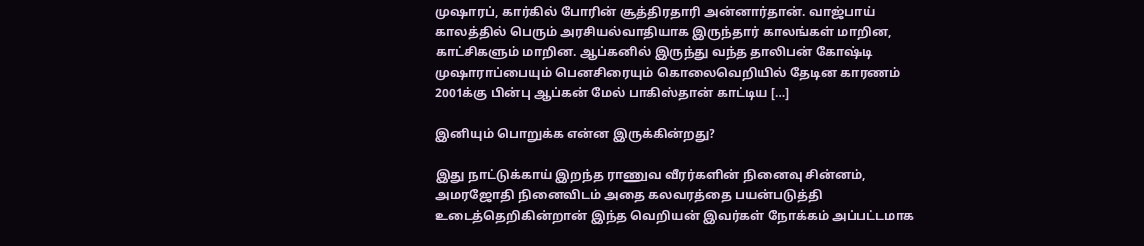முஷாரப், கார்கில் போரின் சூத்திரதாரி அன்னார்தான். வாஜ்பாய் காலத்தில் பெரும் அரசியல்வாதியாக இருந்தார் காலங்கள் மாறின, காட்சிகளும் மாறின. ஆப்கனில் இருந்து வந்த தாலிபன் கோஷ்டி முஷாராப்பையும் பெனசிரையும் கொலைவெறியில் தேடின‌ காரணம் 2001க்கு பின்பு ஆப்கன் மேல் பாகிஸ்தான் காட்டிய […]

இனியும் பொறுக்க என்ன இருக்கின்றது?

இது நாட்டுக்காய் இறந்த ராணுவ வீரர்களின் நினைவு சின்னம், அமரஜோதி நினைவிடம் அதை கலவரத்தை பயன்படுத்தி உடைத்தெறிகின்றான் இந்த வெறியன் இவர்கள் நோக்கம் அப்பட்டமாக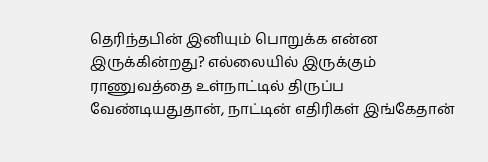தெரிந்தபின் இனியும் பொறுக்க என்ன இருக்கின்றது? எல்லையில் இருக்கும் ராணுவத்தை உள்நாட்டில் திருப்ப வேண்டியதுதான், நாட்டின் எதிரிகள் இங்கேதான்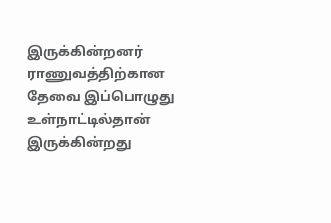இருக்கின்றனர் ராணுவத்திற்கான தேவை இப்பொழுது உள்நாட்டில்தான் இருக்கின்றது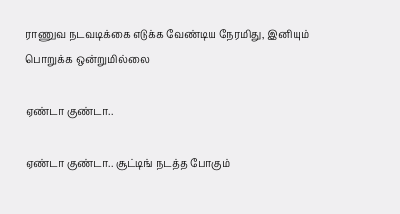ராணுவ நடவடிக்கை எடுக்க வேண்டிய நேரமிது, இனியும் பொறுக்க ஒன்றுமில்லை

ஏண்டா குண்டா..

ஏண்டா குண்டா.. சூட்டிங் நடத்த போகும்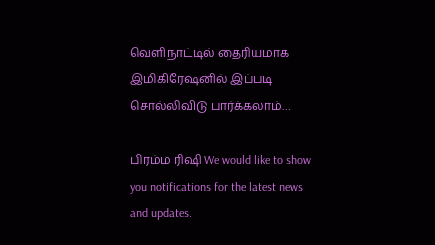வெளிநாட்டில் தைரியமாக இமிகிரேஷனில் இப்படி சொல்லிவிடு பார்க்கலாம்…

பிரம்ம ரிஷி We would like to show you notifications for the latest news and updates.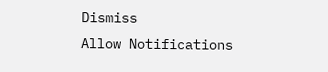Dismiss
Allow Notifications